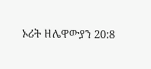ኦሪት ዘሌዋውያን 20:8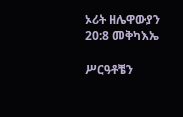ኦሪት ዘሌዋውያን 20:8 መቅካእኤ

ሥርዓቶቼን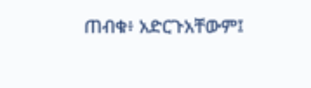ጠብቁ፥ አድርጉአቸውም፤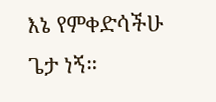እኔ የምቀድሳችሁ ጌታ ነኝ።